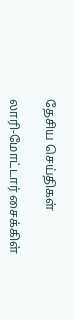தேசிய செய்திகள்

லாரி-மோட்டார் சைக்கிள்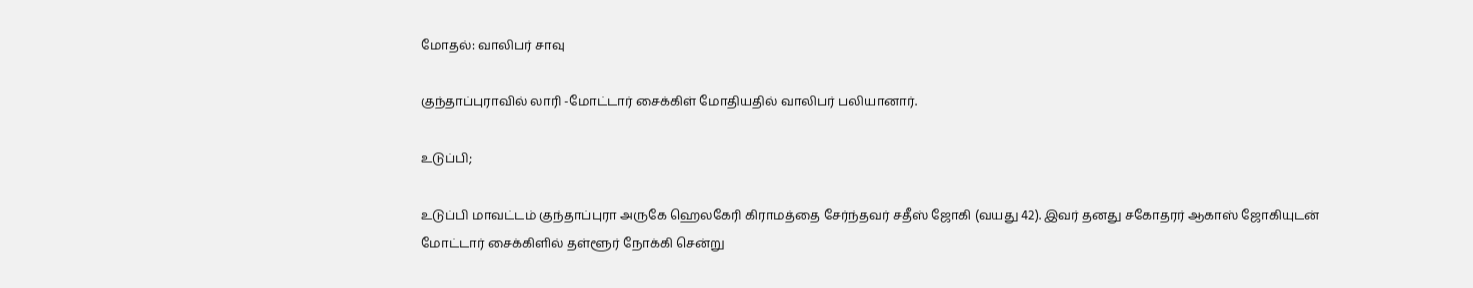மோதல்: வாலிபர் சாவு

குந்தாப்புராவில் லாரி -மோட்டார் சைக்கிள் மோதியதில் வாலிபர் பலியானார்.

உடுப்பி;

உடுப்பி மாவட்டம் குந்தாப்புரா அருகே ஹெலகேரி கிராமத்தை சேர்ந்தவர் சதீஸ் ஜோகி (வயது 42). இவர் தனது சகோதரர் ஆகாஸ் ஜோகியுடன் மோட்டார் சைக்கிளில் தள்ளூர் நோக்கி சென்று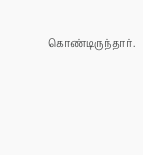கொண்டிருந்தார்.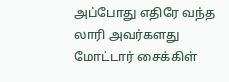அப்போது எதிரே வந்த லாரி அவர்களது மோட்டார் சைக்கிள்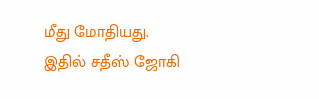மீது மோதியது. இதில் சதீஸ் ஜோகி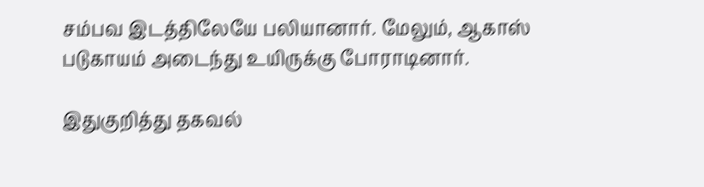சம்பவ இடத்திலேயே பலியானார். மேலும், ஆகாஸ் படுகாயம் அடைந்து உயிருக்கு போராடினார்.

இதுகுறித்து தகவல்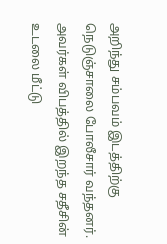அறிந்து சம்பவம் இடத்திற்கு நெடுஞ்சாலை போலீசார் வந்தனர். அவர்கள் விபத்தில் இறந்த சதீசின் உடலை மீட்டு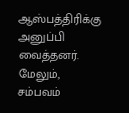ஆஸ்பத்திரிக்கு அனுப்பி வைத்தனர். மேலும், சம்பவம்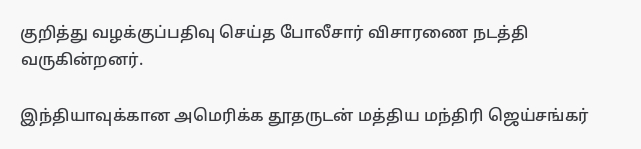குறித்து வழக்குப்பதிவு செய்த போலீசார் விசாரணை நடத்தி வருகின்றனர்.

இந்தியாவுக்கான அமெரிக்க தூதருடன் மத்திய மந்திரி ஜெய்சங்கர்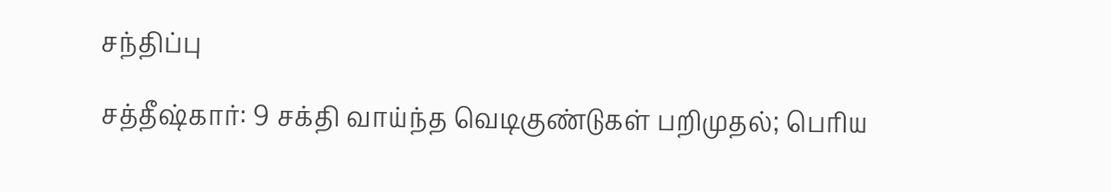சந்திப்பு

சத்தீஷ்கார்: 9 சக்தி வாய்ந்த வெடிகுண்டுகள் பறிமுதல்; பெரிய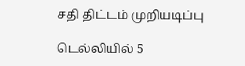சதி திட்டம் முறியடிப்பு

டெல்லியில் 5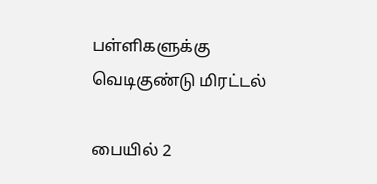பள்ளிகளுக்கு வெடிகுண்டு மிரட்டல்

பையில் 2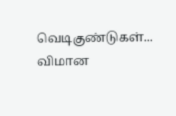வெடிகுண்டுகள்... விமான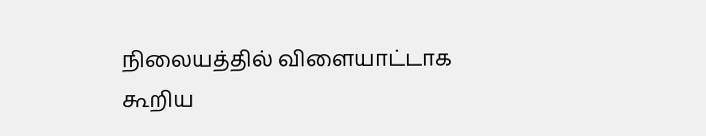நிலையத்தில் விளையாட்டாக கூறிய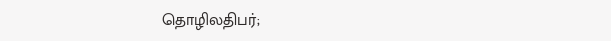தொழிலதிபர்;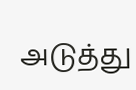அடுத்து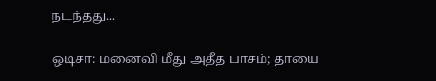நடந்தது...

ஒடிசா: மனைவி மீது அதீத பாசம்; தாயை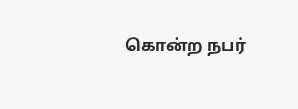கொன்ற நபர்